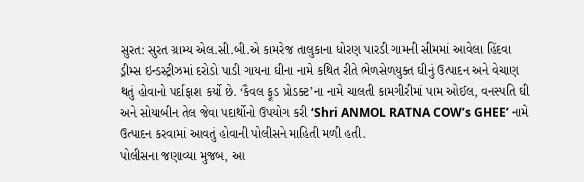સુરત: સુરત ગ્રામ્ય એલ.સી.બી.એ કામરેજ તાલુકાના ધોરણ પારડી ગામની સીમમાં આવેલા હિંદવા ડ્રીમ્સ ઇન્ડસ્ટ્રીઝમાં દરોડો પાડી ગાયના ઘીના નામે કથિત રીતે ભેળસેળયુક્ત ઘીનું ઉત્પાદન અને વેચાણ થતું હોવાનો પર્દાફાશ કર્યો છે. ‘કૈવલ ફૂડ પ્રોડક્ટ’ના નામે ચાલતી કામગીરીમાં પામ ઓઈલ, વનસ્પતિ ઘી અને સોયાબીન તેલ જેવા પદાર્થોનો ઉપયોગ કરી ‘Shri ANMOL RATNA COW’s GHEE’ નામે ઉત્પાદન કરવામાં આવતું હોવાની પોલીસને માહિતી મળી હતી.
પોલીસના જણાવ્યા મુજબ, આ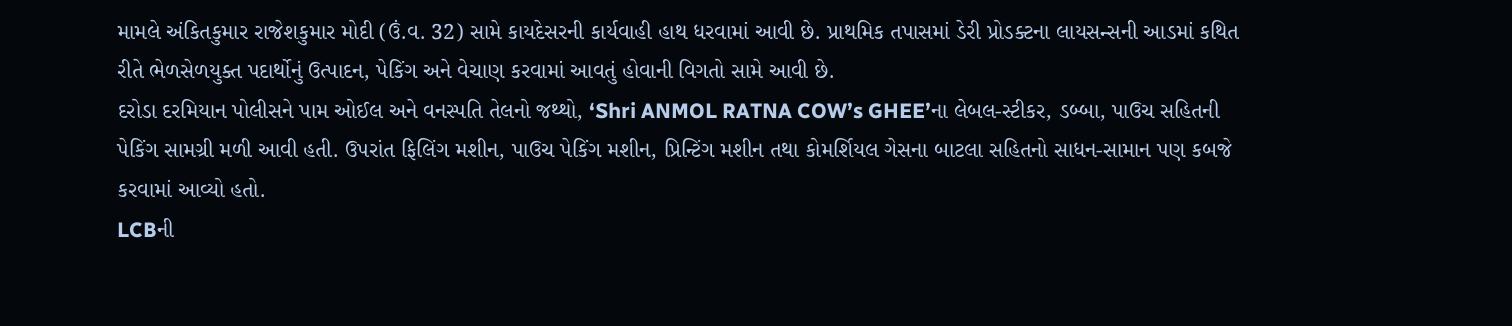મામલે અંકિતકુમાર રાજેશકુમાર મોદી (ઉં.વ. 32) સામે કાયદેસરની કાર્યવાહી હાથ ધરવામાં આવી છે. પ્રાથમિક તપાસમાં ડેરી પ્રોડક્ટના લાયસન્સની આડમાં કથિત રીતે ભેળસેળયુક્ત પદાર્થોનું ઉત્પાદન, પેકિંગ અને વેચાણ કરવામાં આવતું હોવાની વિગતો સામે આવી છે.
દરોડા દરમિયાન પોલીસને પામ ઓઈલ અને વનસ્પતિ તેલનો જથ્થો, ‘Shri ANMOL RATNA COW’s GHEE’ના લેબલ-સ્ટીકર, ડબ્બા, પાઉચ સહિતની પેકિંગ સામગ્રી મળી આવી હતી. ઉપરાંત ફિલિંગ મશીન, પાઉચ પેકિંગ મશીન, પ્રિન્ટિંગ મશીન તથા કોમર્શિયલ ગેસના બાટલા સહિતનો સાધન-સામાન પણ કબજે કરવામાં આવ્યો હતો.
LCBની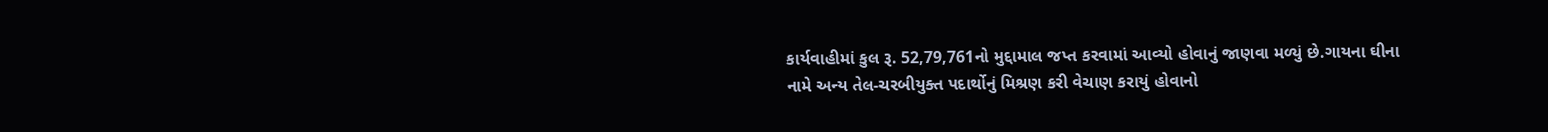કાર્યવાહીમાં કુલ રૂ. 52,79,761નો મુદ્દામાલ જપ્ત કરવામાં આવ્યો હોવાનું જાણવા મળ્યું છે.ગાયના ઘીના નામે અન્ય તેલ-ચરબીયુક્ત પદાર્થોનું મિશ્રણ કરી વેચાણ કરાયું હોવાનો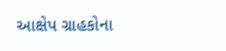આક્ષેપ ગ્રાહકોના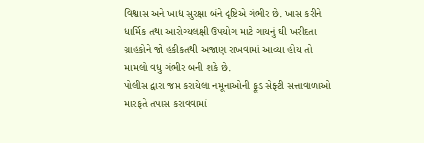વિશ્વાસ અને ખાદ્ય સુરક્ષા બંને દૃષ્ટિએ ગંભીર છે. ખાસ કરીને ધાર્મિક તથા આરોગ્યલક્ષી ઉપયોગ માટે ગાયનું ઘી ખરીદતા ગ્રાહકોને જો હકીકતથી અજાણ રાખવામાં આવ્યા હોય તો મામલો વધુ ગંભીર બની શકે છે.
પોલીસ દ્વારા જપ્ત કરાયેલા નમૂનાઓની ફૂડ સેફ્ટી સત્તાવાળાઓ મારફતે તપાસ કરાવવામાં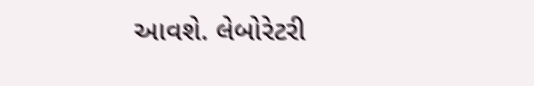આવશે. લેબોરેટરી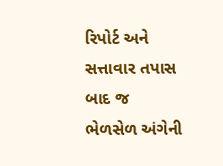રિપોર્ટ અને સત્તાવાર તપાસ બાદ જ ભેળસેળ અંગેની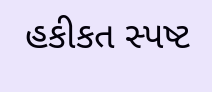હકીકત સ્પષ્ટ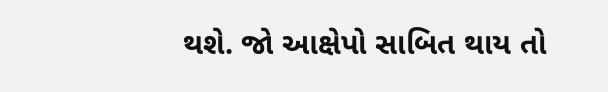થશે. જો આક્ષેપો સાબિત થાય તો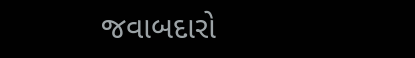જવાબદારો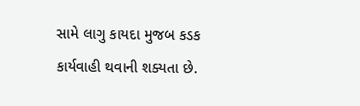સામે લાગુ કાયદા મુજબ કડક કાર્યવાહી થવાની શક્યતા છે.